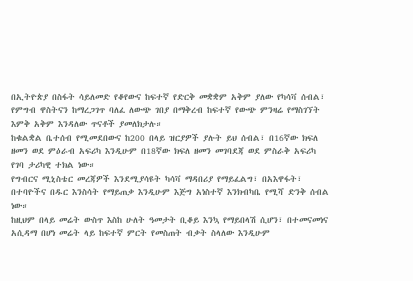በኢትዮጵያ በስፋት ሳይለመድ የቆየውና ከፍተኛ የድርቅ መቋቋም አቅም ያለው የካሳቫ ሰብል፣ የምግብ ዋስትናን ከማረጋገጥ ባለፈ ለውጭ ገበያ በማቅረብ ከፍተኛ የውጭ ምንዛሬ የማስገኘት እምቅ አቅም እንዳለው ጥናቶች ያመለክታሉ።
ከቁልቋል ቤተሰብ የሚመደበውና ከ200 በላይ ዝርያዎች ያሉት ይህ ሰብል፣ በ16ኛው ክፍለ ዘመን ወደ ምዕራብ አፍሪካ እንዲሁም በ18ኛው ክፍለ ዘመን መገባደጃ ወደ ምስራቅ አፍሪካ የገባ ታሪካዊ ተክል ነው።
የግብርና ሚኒስቴር መረጃዎች እንደሚያሳዩት ካሳቫ ማዳበሪያ የማይፈልግ፣ በአእዋፋት፣ በተባዮችና በዱር እንስሳት የማይጠቃ እንዲሁም እጅግ አነስተኛ እንክብካቤ የሚሻ ድንቅ ሰብል ነው።
ከዚህም በላይ መሬት ውስጥ እስከ ሁለት ዓመታት ቢቆይ እንኳ የማይበላሽ ሲሆን፣ በተመናመነና አሲዳማ በሆነ መሬት ላይ ከፍተኛ ምርት የመስጠት ብቃት ስላለው እንዲሁም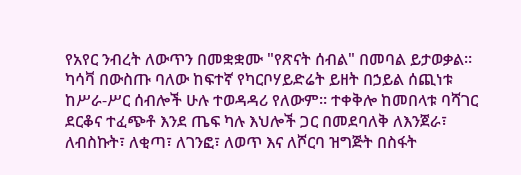የአየር ንብረት ለውጥን በመቋቋሙ "የጽናት ሰብል" በመባል ይታወቃል።
ካሳቫ በውስጡ ባለው ከፍተኛ የካርቦሃይድሬት ይዘት በኃይል ሰጪነቱ ከሥራ-ሥር ሰብሎች ሁሉ ተወዳዳሪ የለውም። ተቀቅሎ ከመበላቱ ባሻገር ደርቆና ተፈጭቶ እንደ ጤፍ ካሉ እህሎች ጋር በመደባለቅ ለእንጀራ፣ ለብስኩት፣ ለቂጣ፣ ለገንፎ፣ ለወጥ እና ለሾርባ ዝግጅት በስፋት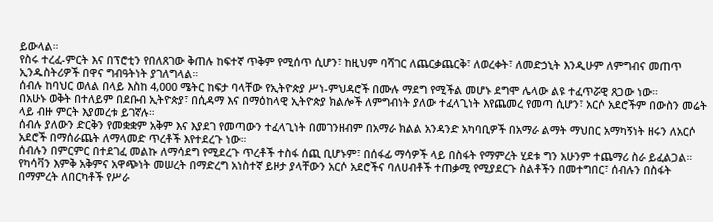ይውላል።
የስሩ ተረፈ-ምርት እና በፕሮቲን የበለጸገው ቅጠሉ ከፍተኛ ጥቅም የሚሰጥ ሲሆን፣ ከዚህም ባሻገር ለጨርቃጨርቅ፣ ለወረቀት፣ ለመድኃኒት እንዲሁም ለምግብና መጠጥ ኢንዱስትሪዎች በዋና ግብዓትነት ያገለግላል።
ሰብሉ ከባህር ወለል በላይ እስከ 4,000 ሜትር ከፍታ ባላቸው የኢትዮጵያ ሥነ-ምህዳሮች በሙሉ ማደግ የሚችል መሆኑ ደግሞ ሌላው ልዩ ተፈጥሯዊ ጸጋው ነው።
በአሁኑ ወቅት በተለይም በደቡብ ኢትዮጵያ፣ በሲዳማ እና በማዕከላዊ ኢትዮጵያ ክልሎች ለምግብነት ያለው ተፈላጊነት እየጨመረ የመጣ ሲሆን፣ አርሶ አደሮችም በውስን መሬት ላይ ብዙ ምርት እያመረቱ ይገኛሉ።
ሰብሉ ያለውን ድርቅን የመቋቋም አቅም እና እያደገ የመጣውን ተፈላጊነት በመገንዘብም በአማራ ክልል አንዳንድ አካባቢዎች በአማራ ልማት ማህበር አማካኝነት ዘሩን ለአርሶ አደሮች በማሰራጨት ለማላመድ ጥረቶች እየተደረጉ ነው።
ሰብሉን በምርምር በተደገፈ መልኩ ለማሳደግ የሚደረጉ ጥረቶች ተስፋ ሰጪ ቢሆኑም፣ በሰፋፊ ማሳዎች ላይ በስፋት የማምረት ሂደቱ ግን አሁንም ተጨማሪ ስራ ይፈልጋል።
የካሳቫን እምቅ አቅምና አዋጭነት መሠረት በማድረግ አነስተኛ ይዞታ ያላቸውን አርሶ አደሮችና ባለሀብቶች ተጠቃሚ የሚያደርጉ ስልቶችን በመተግበር፣ ሰብሉን በስፋት በማምረት ለበርካቶች የሥራ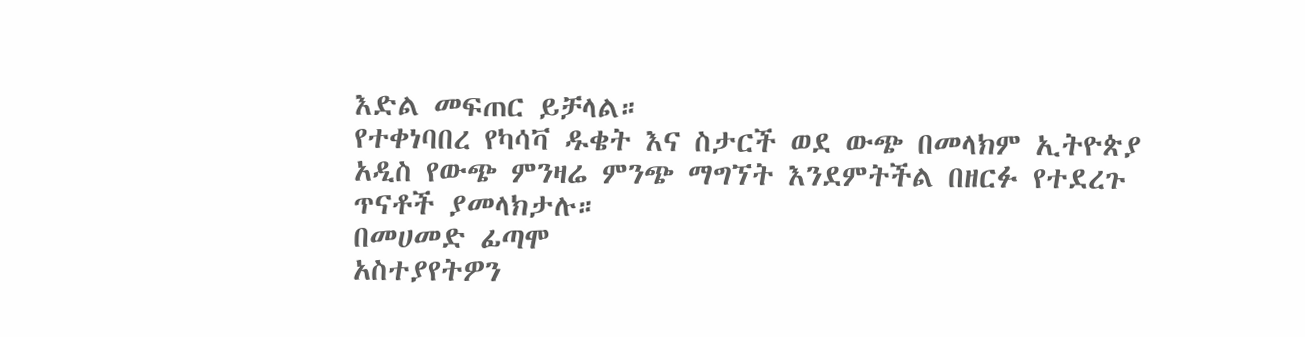እድል መፍጠር ይቻላል።
የተቀነባበረ የካሳቫ ዱቄት እና ስታርች ወደ ውጭ በመላክም ኢትዮጵያ አዲስ የውጭ ምንዛሬ ምንጭ ማግኘት እንደምትችል በዘርፉ የተደረጉ ጥናቶች ያመላክታሉ።
በመሀመድ ፊጣሞ
አስተያየትዎን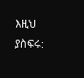እዚህ ያስፍሩ: